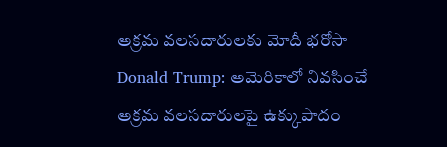అక్రమ వలసదారులకు మోదీ భరోసా
Donald Trump: అమెరికాలో నివసించే అక్రమ వలసదారులపై ఉక్కుపాదం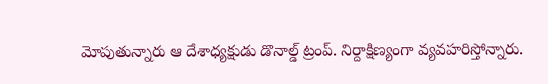మోపుతున్నారు ఆ దేశాధ్యక్షుడు డొనాల్డ్ ట్రంప్. నిర్దాక్షిణ్యంగా వ్యవహరిస్తోన్నారు.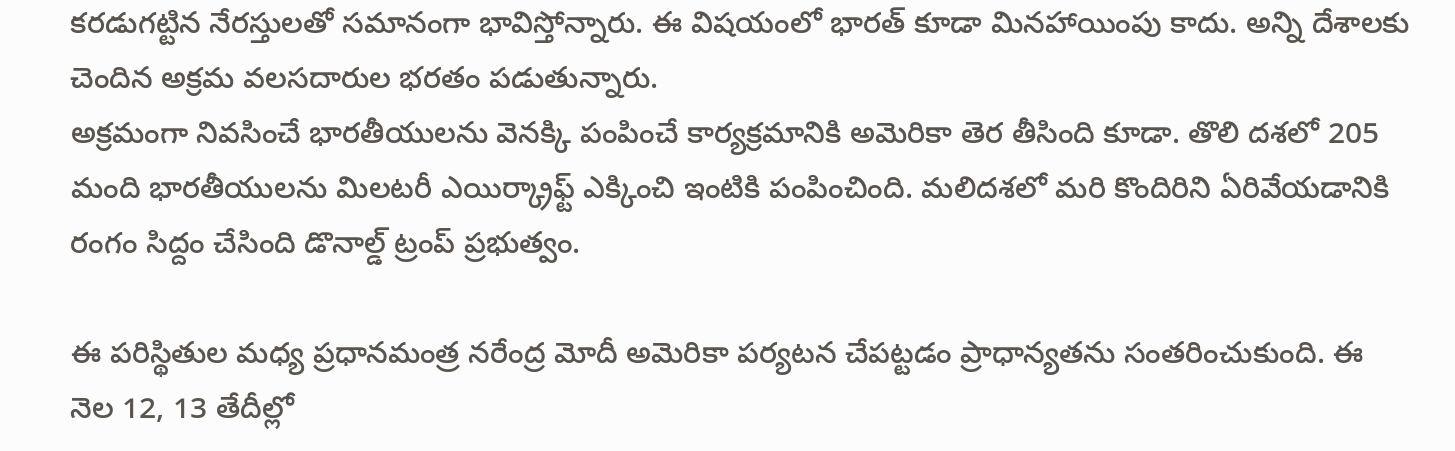కరడుగట్టిన నేరస్తులతో సమానంగా భావిస్తోన్నారు. ఈ విషయంలో భారత్ కూడా మినహాయింపు కాదు. అన్ని దేశాలకు చెందిన అక్రమ వలసదారుల భరతం పడుతున్నారు.
అక్రమంగా నివసించే భారతీయులను వెనక్కి పంపించే కార్యక్రమానికి అమెరికా తెర తీసింది కూడా. తొలి దశలో 205 మంది భారతీయులను మిలటరీ ఎయిర్క్రాఫ్ట్ ఎక్కించి ఇంటికి పంపించింది. మలిదశలో మరి కొందిరిని ఏరివేయడానికి రంగం సిద్దం చేసింది డొనాల్డ్ ట్రంప్ ప్రభుత్వం.

ఈ పరిస్థితుల మధ్య ప్రధానమంత్ర నరేంద్ర మోదీ అమెరికా పర్యటన చేపట్టడం ప్రాధాన్యతను సంతరించుకుంది. ఈ నెల 12, 13 తేదీల్లో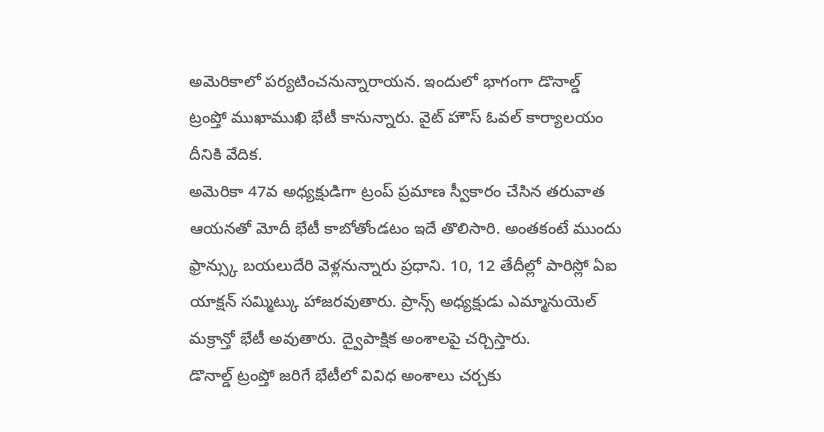అమెరికాలో పర్యటించనున్నారాయన. ఇందులో భాగంగా డొనాల్డ్ ట్రంప్తో ముఖాముఖి భేటీ కానున్నారు. వైట్ హౌస్ ఓవల్ కార్యాలయం దీనికి వేదిక.
అమెరికా 47వ అధ్యక్షుడిగా ట్రంప్ ప్రమాణ స్వీకారం చేసిన తరువాత ఆయనతో మోదీ భేటీ కాబోతోండటం ఇదే తొలిసారి. అంతకంటే ముందు ఫ్రాన్స్కు బయలుదేరి వెళ్లనున్నారు ప్రధాని. 10, 12 తేదీల్లో పారిస్లో ఏఐ యాక్షన్ సమ్మిట్కు హాజరవుతారు. ప్రాన్స్ అధ్యక్షుడు ఎమ్మానుయెల్ మక్రాన్తో భేటీ అవుతారు. ద్వైపాక్షిక అంశాలపై చర్చిస్తారు.
డొనాల్డ్ ట్రంప్తో జరిగే భేటీలో వివిధ అంశాలు చర్చకు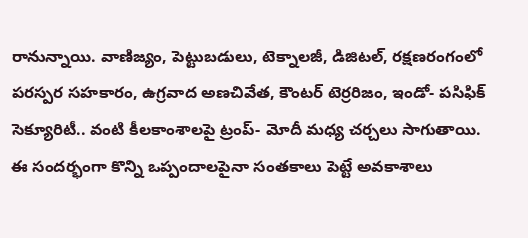రానున్నాయి. వాణిజ్యం, పెట్టుబడులు, టెక్నాలజీ, డిజిటల్, రక్షణరంగంలో పరస్పర సహకారం, ఉగ్రవాద అణచివేత, కౌంటర్ టెర్రరిజం, ఇండో- పసిఫిక్ సెక్యూరిటీ.. వంటి కీలకాంశాలపై ట్రంప్- మోదీ మధ్య చర్చలు సాగుతాయి. ఈ సందర్భంగా కొన్ని ఒప్పందాలపైనా సంతకాలు పెట్టే అవకాశాలు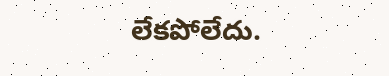లేకపోలేదు.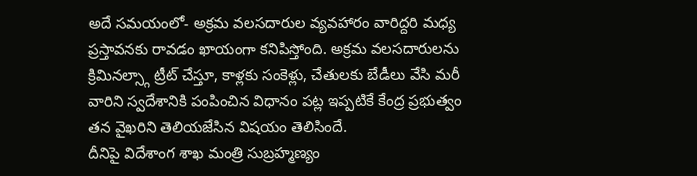అదే సమయంలో- అక్రమ వలసదారుల వ్యవహారం వారిద్దరి మధ్య ప్రస్తావనకు రావడం ఖాయంగా కనిపిస్తోంది. అక్రమ వలసదారులను క్రిమినల్స్గా ట్రీట్ చేస్తూ, కాళ్లకు సంకెళ్లు, చేతులకు బేడీలు వేసి మరీ వారిని స్వదేశానికి పంపించిన విధానం పట్ల ఇప్పటికే కేంద్ర ప్రభుత్వం తన వైఖరిని తెలియజేసిన విషయం తెలిసిందే.
దీనిపై విదేశాంగ శాఖ మంత్రి సుబ్రహ్మణ్యం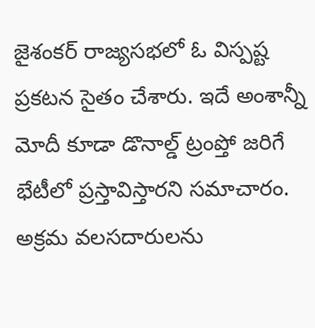జైశంకర్ రాజ్యసభలో ఓ విస్పష్ట ప్రకటన సైతం చేశారు. ఇదే అంశాన్నీ మోదీ కూడా డొనాల్డ్ ట్రంప్తో జరిగే భేటీలో ప్రస్తావిస్తారని సమాచారం. అక్రమ వలసదారులను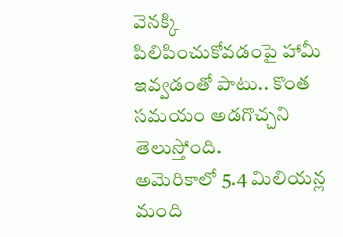వెనక్కి పిలిపించుకోవడంపై హామీ ఇవ్వడంతో పాటు.. కొంత సమయం అడగొచ్చని తెలుస్తోంది.
అమెరికాలో 5.4 మిలియన్ల మంది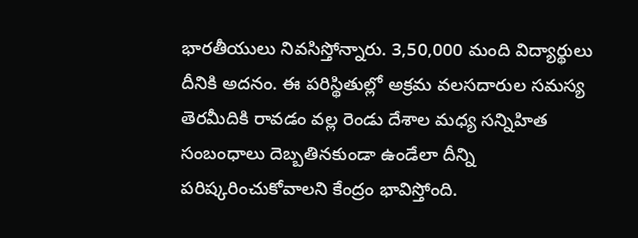భారతీయులు నివసిస్తోన్నారు. 3,50,000 మంది విద్యార్థులు దీనికి అదనం. ఈ పరిస్థితుల్లో అక్రమ వలసదారుల సమస్య తెరమీదికి రావడం వల్ల రెండు దేశాల మధ్య సన్నిహిత సంబంధాలు దెబ్బతినకుండా ఉండేలా దీన్ని పరిష్కరించుకోవాలని కేంద్రం భావిస్తోంది.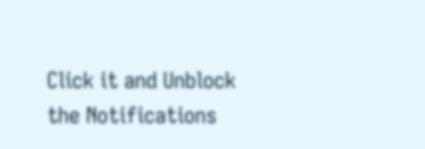Click it and Unblock the Notifications